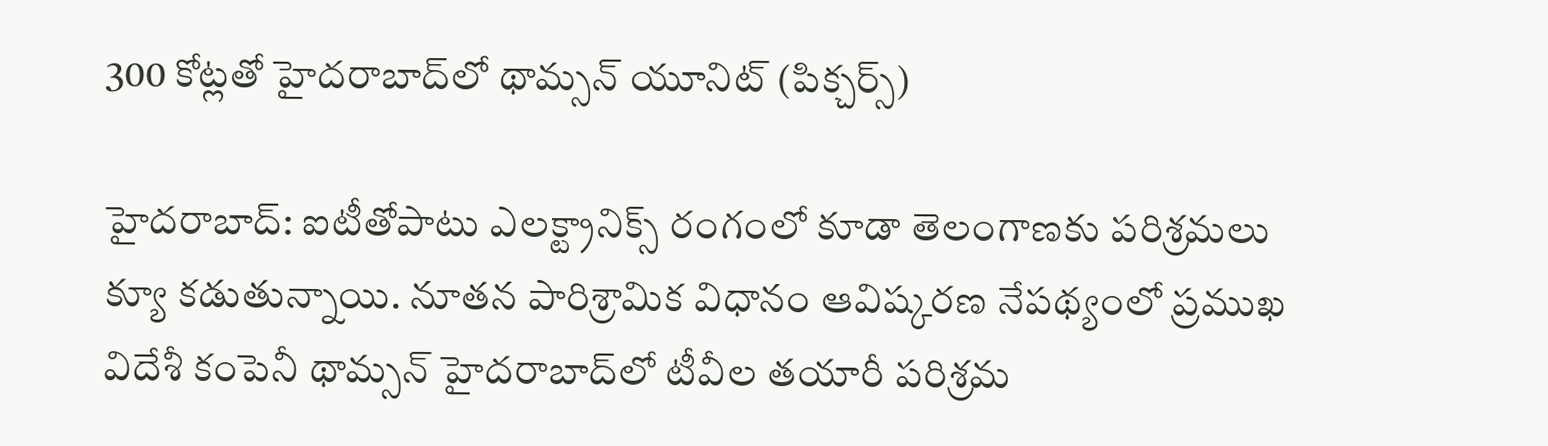300 కోట్లతో హైదరాబాద్‌లో థామ్సన్ యూనిట్ (పిక్చర్స్)

హైదరాబాద్: ఐటీతోపాటు ఎలక్ట్రానిక్స్ రంగంలో కూడా తెలంగాణకు పరిశ్రమలు క్యూ కడుతున్నాయి. నూతన పారిశ్రామిక విధానం ఆవిష్కరణ నేపథ్యంలో ప్రముఖ విదేశీ కంపెనీ థామ్సన్ హైదరాబాద్‌లో టీవీల తయారీ పరిశ్రమ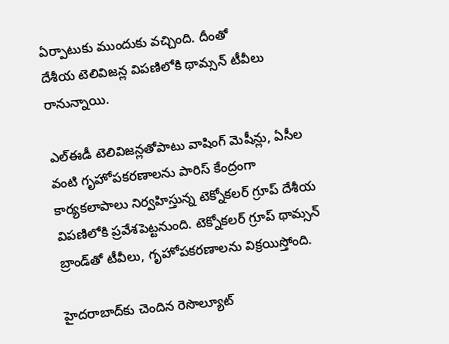ఏర్పాటుకు ముందుకు వచ్చింది. దీంతో
దేశీయ టెలివిజన్ల విపణిలోకి థామ్సన్‌ టీవీలు రానున్నాయి.

ఎల్‌ఈడీ టెలివిజన్లతోపాటు వాషింగ్‌ మెషీన్లు, ఏసీల వంటి గృహోపకరణాలను పారిస్‌ కేంద్రంగా కార్యకలాపాలు నిర్వహిస్తున్న టెక్నోకలర్‌ గ్రూప్‌ దేశీయ విపణిలోకి ప్రవేశపెట్టనుంది. టెక్నోకలర్‌ గ్రూప్‌ థామ్సన్‌ బ్రాండ్‌తో టీవీలు, గృహోపకరణాలను విక్రయిస్తోంది.

హైదరాబాద్‌కు చెందిన రెసొల్యూట్‌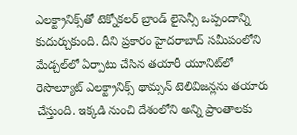ఎలక్ట్రానిక్స్‌తో టెక్నోకలర్‌ బ్రాండ్‌ లైసెన్సీ ఒప్పందాన్ని కుదుర్చుకుంది. దీని ప్రకారం హైదరాబాద్‌ సమీపంలోని మేడ్చల్‌లో ఏర్పాటు చేసిన తయారీ యూనిట్‌లో రెసొల్యూట్‌ ఎలక్ట్రానిక్స్‌ థామ్సన్‌ టెలివిజన్లను తయారు చేస్తుంది. ఇక్కడి నుంచి దేశంలోని అన్ని ప్రాంతాలకు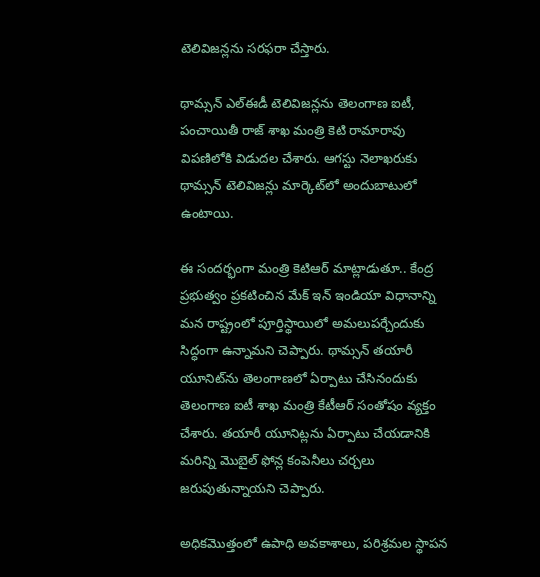టెలివిజన్లను సరఫరా చేస్తారు.

థామ్సన్‌ ఎల్‌ఈడీ టెలివిజన్లను తెలంగాణ ఐటీ, పంచాయితీ రాజ్‌ శాఖ మంత్రి కెటి రామారావు విపణిలోకి విడుదల చేశారు. ఆగస్టు నెలాఖరుకు థామ్సన్‌ టెలివిజన్లు మార్కెట్‌లో అందుబాటులో ఉంటాయి.

ఈ సందర్భంగా మంత్రి కెటిఆర్ మాట్లాడుతూ.. కేంద్ర ప్రభుత్వం ప్రకటించిన మేక్ ఇన్ ఇండియా విధానాన్ని మన రాష్ట్రంలో పూర్తిస్థాయిలో అమలుపర్చేందుకు సిద్ధంగా ఉన్నామని చెప్పారు. థామ్సన్‌ తయారీ యూనిట్‌ను తెలంగాణలో ఏర్పాటు చేసినందుకు తెలంగాణ ఐటీ శాఖ మంత్రి కేటీఆర్‌ సంతోషం వ్యక్తం చేశారు. తయారీ యూనిట్లను ఏర్పాటు చేయడానికి మరిన్ని మొబైల్‌ ఫోన్ల కంపెనీలు చర్చలు జరుపుతున్నాయని చెప్పారు.

అధికమొత్తంలో ఉపాధి అవకాశాలు, పరిశ్రమల స్థాపన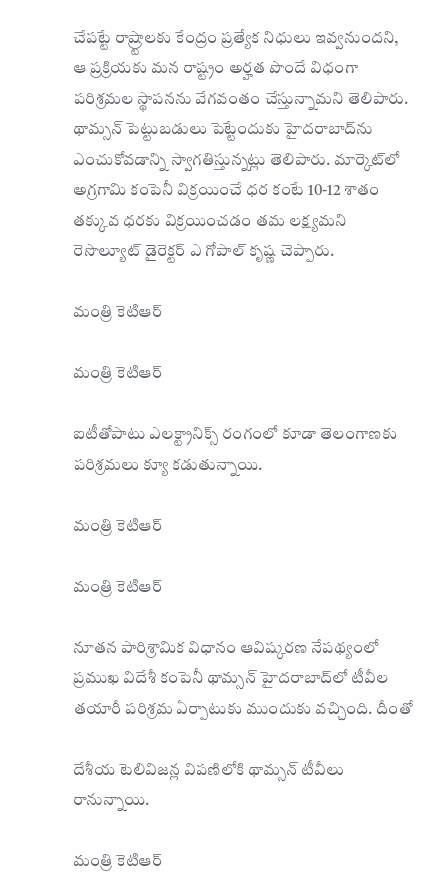చేపట్టే రాష్ర్టాలకు కేంద్రం ప్రత్యేక నిధులు ఇవ్వనుందని, ఆ ప్రక్రియకు మన రాష్ట్రం అర్హత పొందే విధంగా పరిశ్రమల స్థాపనను వేగవంతం చేస్తున్నామని తెలిపారు. థామ్సన్ పెట్టుబడులు పెట్టేందుకు హైదరాబాద్‌ను ఎంచుకోవడాన్ని స్వాగతిస్తున్నట్లు తెలిపారు. మార్కెట్‌లో అగ్రగామి కంపెనీ విక్రయించే ధర కంటే 10-12 శాతం తక్కువ ధరకు విక్రయించడం తమ లక్ష్యమని రెసొల్యూట్‌ డైరెక్టర్‌ ఎ గోపాల్‌ కృష్ణ చెప్పారు.

మంత్రి కెటిఆర్

మంత్రి కెటిఆర్

ఐటీతోపాటు ఎలక్ట్రానిక్స్ రంగంలో కూడా తెలంగాణకు పరిశ్రమలు క్యూ కడుతున్నాయి.

మంత్రి కెటిఆర్

మంత్రి కెటిఆర్

నూతన పారిశ్రామిక విధానం ఆవిష్కరణ నేపథ్యంలో ప్రముఖ విదేశీ కంపెనీ థామ్సన్ హైదరాబాద్‌లో టీవీల తయారీ పరిశ్రమ ఏర్పాటుకు ముందుకు వచ్చింది. దీంతో

దేశీయ టెలివిజన్ల విపణిలోకి థామ్సన్‌ టీవీలు రానున్నాయి.

మంత్రి కెటిఆర్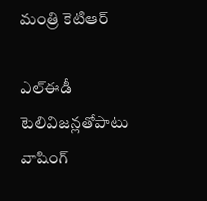మంత్రి కెటిఆర్

ఎల్‌ఈడీ టెలివిజన్లతోపాటు వాషింగ్‌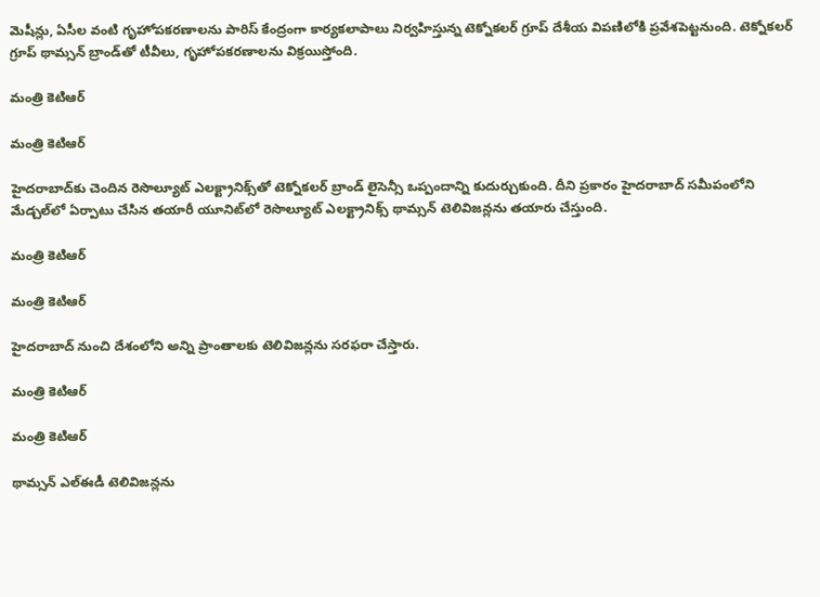మెషీన్లు, ఏసీల వంటి గృహోపకరణాలను పారిస్‌ కేంద్రంగా కార్యకలాపాలు నిర్వహిస్తున్న టెక్నోకలర్‌ గ్రూప్‌ దేశీయ విపణిలోకి ప్రవేశపెట్టనుంది. టెక్నోకలర్‌ గ్రూప్‌ థామ్సన్‌ బ్రాండ్‌తో టీవీలు, గృహోపకరణాలను విక్రయిస్తోంది.

మంత్రి కెటిఆర్

మంత్రి కెటిఆర్

హైదరాబాద్‌కు చెందిన రెసొల్యూట్‌ ఎలక్ట్రానిక్స్‌తో టెక్నోకలర్‌ బ్రాండ్‌ లైసెన్సీ ఒప్పందాన్ని కుదుర్చుకుంది. దీని ప్రకారం హైదరాబాద్‌ సమీపంలోని మేడ్చల్‌లో ఏర్పాటు చేసిన తయారీ యూనిట్‌లో రెసొల్యూట్‌ ఎలక్ట్రానిక్స్‌ థామ్సన్‌ టెలివిజన్లను తయారు చేస్తుంది.

మంత్రి కెటిఆర్

మంత్రి కెటిఆర్

హైదరాబాద్ నుంచి దేశంలోని అన్ని ప్రాంతాలకు టెలివిజన్లను సరఫరా చేస్తారు.

మంత్రి కెటిఆర్

మంత్రి కెటిఆర్

థామ్సన్‌ ఎల్‌ఈడీ టెలివిజన్లను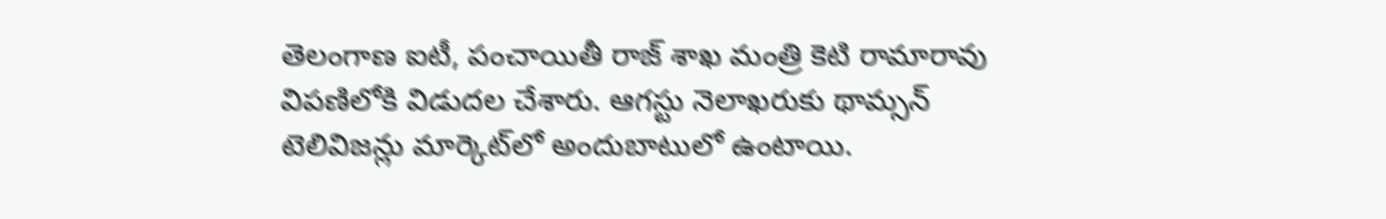తెలంగాణ ఐటీ, పంచాయితీ రాజ్‌ శాఖ మంత్రి కెటి రామారావు విపణిలోకి విడుదల చేశారు. ఆగస్టు నెలాఖరుకు థామ్సన్‌ టెలివిజన్లు మార్కెట్‌లో అందుబాటులో ఉంటాయి.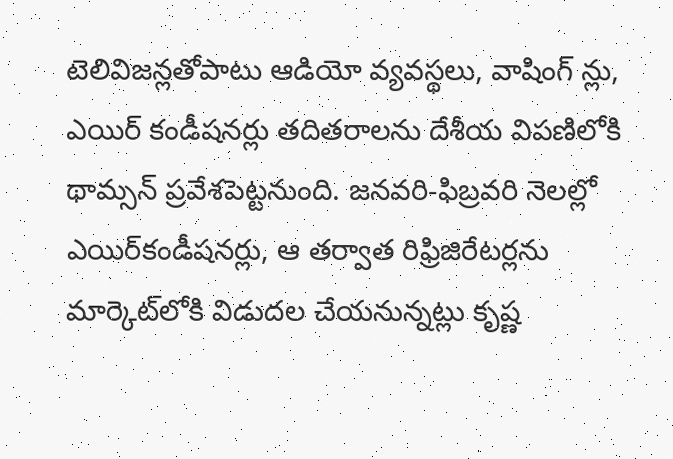టెలివిజన్లతోపాటు ఆడియో వ్యవస్థలు, వాషింగ్‌ న్లు, ఎయిర్‌ కండీషనర్లు తదితరాలను దేశీయ విపణిలోకి థామ్సన్‌ ప్రవేశపెట్టనుంది. జనవరి-ఫిబ్రవరి నెలల్లో ఎయిర్‌కండీషనర్లు, ఆ తర్వాత రిఫ్రిజిరేటర్లను మార్కెట్‌లోకి విడుదల చేయనున్నట్లు కృష్ణ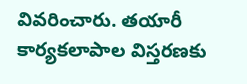వివరించారు. తయారీ కార్యకలాపాల విస్తరణకు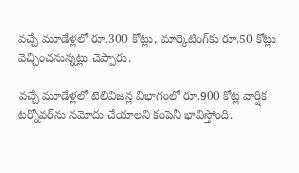వచ్చే మూడేళ్లలో రూ.300 కోట్లు, మార్కెటింగ్‌కు రూ.50 కోట్లు వెచ్చించనున్నట్లు చెప్పారు.

వచ్చే మూడేళ్లలో టెలివిజన్ల విభాగంలో రూ.900 కోట్ల వార్షిక టర్నోవర్‌ను నమోదు చేయాలని కంపెనీ భావిస్తోంది.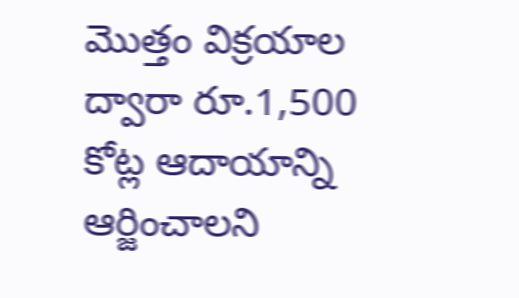మొత్తం విక్రయాల ద్వారా రూ.1,500 కోట్ల ఆదాయాన్ని ఆర్జించాలని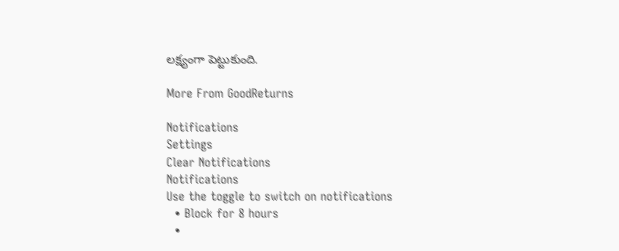లక్ష్యంగా పెట్టుకుంది.

More From GoodReturns

Notifications
Settings
Clear Notifications
Notifications
Use the toggle to switch on notifications
  • Block for 8 hours
  •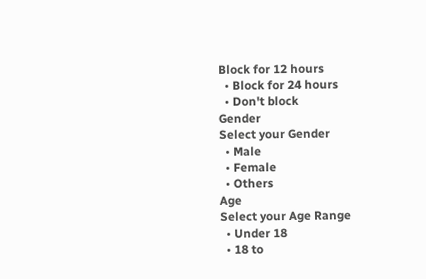Block for 12 hours
  • Block for 24 hours
  • Don't block
Gender
Select your Gender
  • Male
  • Female
  • Others
Age
Select your Age Range
  • Under 18
  • 18 to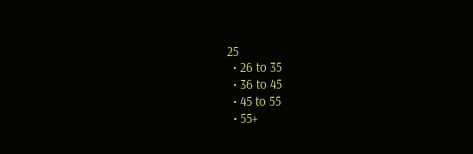25
  • 26 to 35
  • 36 to 45
  • 45 to 55
  • 55+